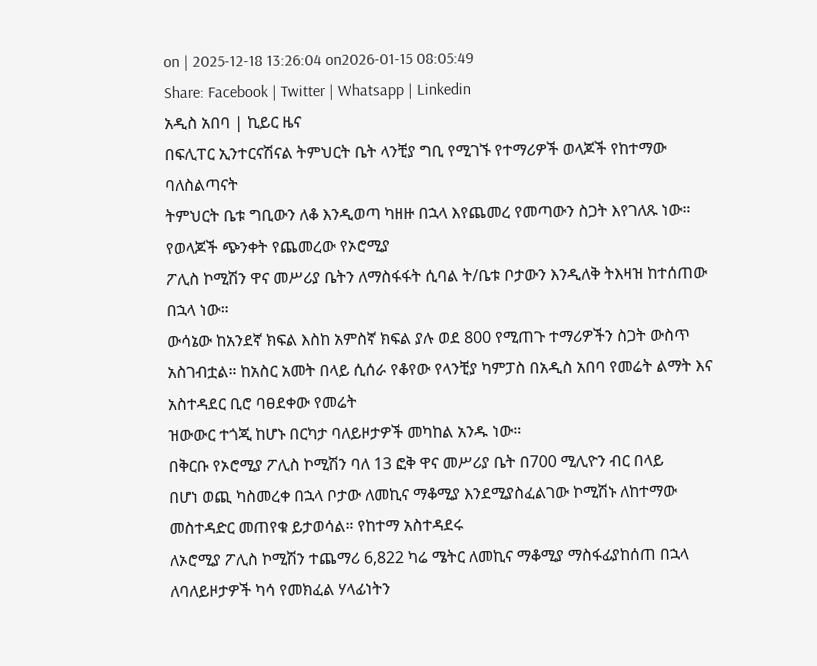on | 2025-12-18 13:26:04 on2026-01-15 08:05:49
Share: Facebook | Twitter | Whatsapp | Linkedin
አዲስ አበባ | ኪይር ዜና
በፍሊፐር ኢንተርናሽናል ትምህርት ቤት ላንቺያ ግቢ የሚገኙ የተማሪዎች ወላጆች የከተማው ባለስልጣናት
ትምህርት ቤቱ ግቢውን ለቆ እንዲወጣ ካዘዙ በኋላ እየጨመረ የመጣውን ስጋት እየገለጹ ነው። የወላጆች ጭንቀት የጨመረው የኦሮሚያ
ፖሊስ ኮሚሽን ዋና መሥሪያ ቤትን ለማስፋፋት ሲባል ት/ቤቱ ቦታውን እንዲለቅ ትእዛዝ ከተሰጠው በኋላ ነው።
ውሳኔው ከአንደኛ ክፍል እስከ አምስኛ ክፍል ያሉ ወደ 800 የሚጠጉ ተማሪዎችን ስጋት ውስጥ
አስገብቷል። ከአስር አመት በላይ ሲሰራ የቆየው የላንቺያ ካምፓስ በአዲስ አበባ የመሬት ልማት እና አስተዳደር ቢሮ ባፀደቀው የመሬት
ዝውውር ተጎጂ ከሆኑ በርካታ ባለይዞታዎች መካከል አንዱ ነው።
በቅርቡ የኦሮሚያ ፖሊስ ኮሚሽን ባለ 13 ፎቅ ዋና መሥሪያ ቤት በ700 ሚሊዮን ብር በላይ
በሆነ ወጪ ካስመረቀ በኋላ ቦታው ለመኪና ማቆሚያ እንደሚያስፈልገው ኮሚሽኑ ለከተማው መስተዳድር መጠየቁ ይታወሳል። የከተማ አስተዳደሩ
ለኦሮሚያ ፖሊስ ኮሚሽን ተጨማሪ 6,822 ካሬ ሜትር ለመኪና ማቆሚያ ማስፋፊያከሰጠ በኋላ ለባለይዞታዎች ካሳ የመክፈል ሃላፊነትን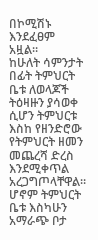በኮሚሽኑ እንደፈፀም አዟል።
ከሁለት ሳምንታት በፊት ትምህርት ቤቱ ለወላጆች ትዕዛዙን ያሳወቀ ሲሆን ትምህርቱ እስከ የዘንድሮው
የትምህርት ዘመን መጨረሻ ድረስ እንደሚቀጥል አረጋግጦላቸዋል። ሆኖም ትምህርት ቤቱ እስካሁን አማራጭ ቦታ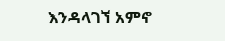እንዳላገኘ አምኖ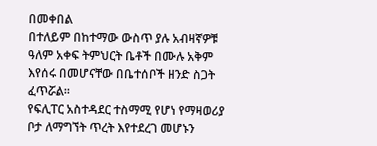በመቀበል
በተለይም በከተማው ውስጥ ያሉ አብዛኛዎቹ ዓለም አቀፍ ትምህርት ቤቶች በሙሉ አቅም እየሰሩ በመሆናቸው በቤተሰቦች ዘንድ ስጋት ፈጥሯል።
የፍሊፐር አስተዳደር ተስማሚ የሆነ የማዛወሪያ ቦታ ለማግኘት ጥረት እየተደረገ መሆኑን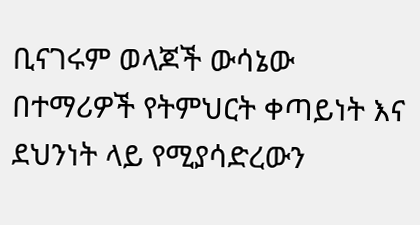ቢናገሩም ወላጆች ውሳኔው በተማሪዎች የትምህርት ቀጣይነት እና ደህንነት ላይ የሚያሳድረውን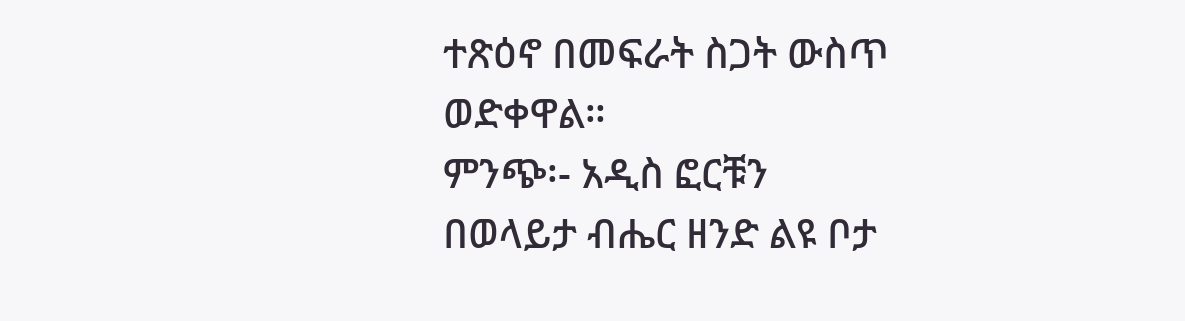ተጽዕኖ በመፍራት ስጋት ውስጥ ወድቀዋል።
ምንጭ፡- አዲስ ፎርቹን
በወላይታ ብሔር ዘንድ ልዩ ቦታ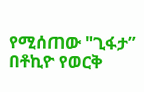የሚሰጠው "ጊፋታ”
በቶኪዮ የወርቅ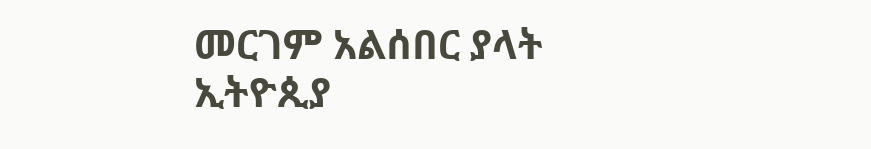መርገም አልሰበር ያላት ኢትዮጲያ